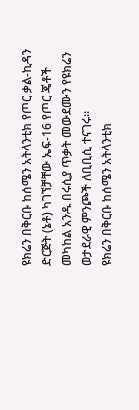ዩክሬን በቅርቡ ከሰሜን አትላንቲክ የጦር ቃል-ኪዳን ድርጅት (ኔቶ) ካገኘቻቸው ኤፍ-16 የጦር ጄቶች መካከል አንዱ በሩሲያ ጥቃት መውደሙን የዩክሬን ወታደራዊ ምንጮች ለቢቢሲ ተናገሩ።
ዩክሬን በቅርቡ ከሰሜን አትላንቲክ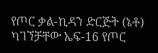የጦር ቃል-ኪዳን ድርጅት (ኔቶ) ካገኘቻቸው ኤፍ-16 የጦር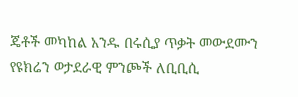ጄቶች መካከል አንዱ በሩሲያ ጥቃት መውደሙን የዩክሬን ወታደራዊ ምንጮች ለቢቢሲ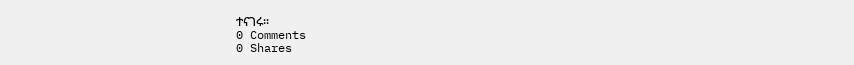ተናገሩ።
0 Comments
0 Shares